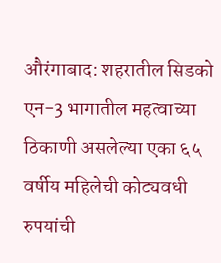औरंगाबाद: शहरातील सिडको एन-3 भागातील महत्वाच्या ठिकाणी असलेल्या एका ६५ वर्षीय महिलेची कोट्यवधी रुपयांची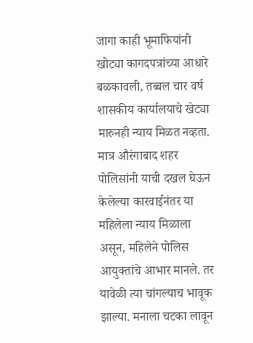जागा काही भूमाफियांनी खोट्या कागदपत्रांच्या आधारे बळकावली, तब्बल चार वर्ष शासकीय कार्यालयाचे खेट्या मारुनही न्याय मिळत नव्हता. मात्र औरंगाबाद शहर पोलिसांनी याची दखल घेऊन केलेल्या कारवाईनंतर या महिलेला न्याय मिळाला असून, महिलेने पोलिस आयुक्तांचे आभार मानले. तर यावेळी त्या चांगल्याच भावूक झाल्या. मनाला चटका लावून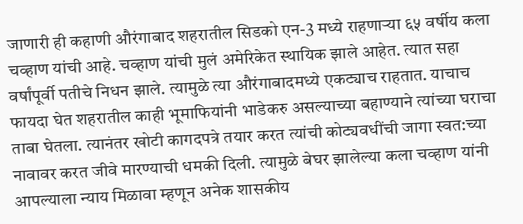जाणारी ही कहाणी औरंगाबाद शहरातील सिडको एन-3 मध्ये राहणाऱ्या ६५ वर्षीय कला चव्हाण यांची आहे. चव्हाण यांची मुलं अमेरिकेत स्थायिक झाले आहेत. त्यात सहा वर्षांपूर्वी पतीचे निधन झाले. त्यामुळे त्या औरंगाबादमध्ये एकट्याच राहतात. याचाच फायदा घेत शहरातील काही भूमाफियांनी भाडेकरु असल्याच्या बहाण्याने त्यांच्या घराचा ताबा घेतला. त्यानंतर खोटी कागदपत्रे तयार करत त्यांची कोट्यवधींची जागा स्वत:च्या नावावर करत जीवे मारण्याची धमकी दिली. त्यामुळे बेघर झालेल्या कला चव्हाण यांनी आपल्याला न्याय मिळावा म्हणून अनेक शासकीय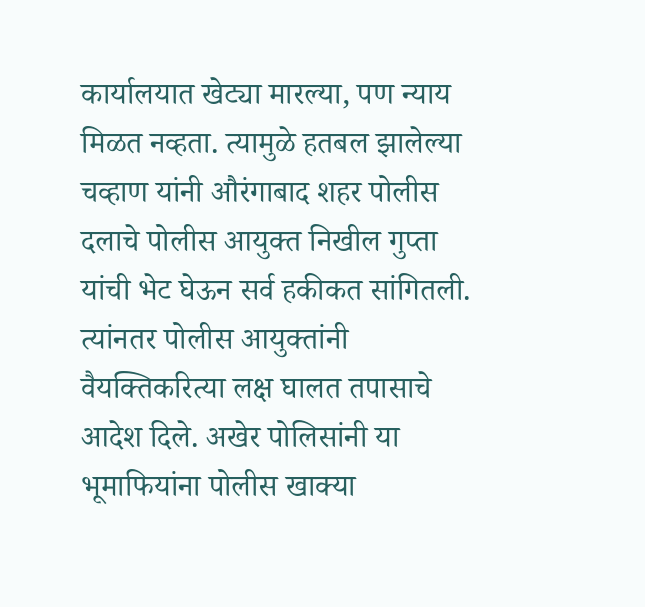कार्यालयात खेट्या मारल्या, पण न्याय मिळत नव्हता. त्यामुळे हतबल झालेल्या चव्हाण यांनी औरंगाबाद शहर पोलीस दलाचे पोलीस आयुक्त निखील गुप्ता यांची भेट घेऊन सर्व हकीकत सांगितली. त्यांनतर पोलीस आयुक्तांनी वैयक्तिकरित्या लक्ष घालत तपासाचे आदेश दिले. अखेर पोलिसांनी या भूमाफियांना पोलीस खाक्या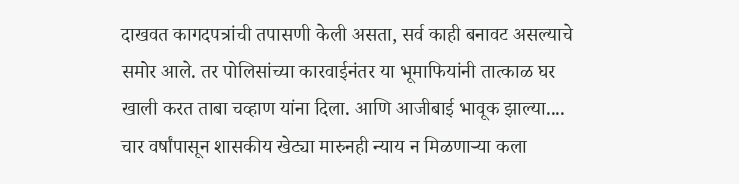दाखवत कागदपत्रांची तपासणी केली असता, सर्व काही बनावट असल्याचे समोर आले. तर पोलिसांच्या कारवाईनंतर या भूमाफियांनी तात्काळ घर खाली करत ताबा चव्हाण यांना दिला. आणि आजीबाई भावूक झाल्या.... चार वर्षांपासून शासकीय खेट्या मारुनही न्याय न मिळणाऱ्या कला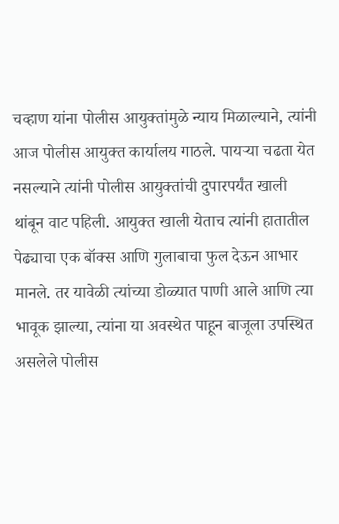चव्हाण यांना पोलीस आयुक्तांमुळे न्याय मिळाल्याने, त्यांनी आज पोलीस आयुक्त कार्यालय गाठले. पायऱ्या चढता येत नसल्याने त्यांनी पोलीस आयुक्तांची दुपारपर्यंत खाली थांबून वाट पहिली. आयुक्त खाली येताच त्यांनी हातातील पेढ्याचा एक बॉक्स आणि गुलाबाचा फुल देऊन आभार मानले. तर यावेळी त्यांच्या डोळ्यात पाणी आले आणि त्या भावूक झाल्या, त्यांना या अवस्थेत पाहून बाजूला उपस्थित असलेले पोलीस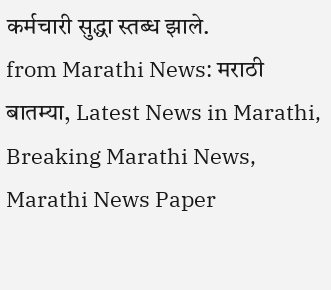कर्मचारी सुद्धा स्तब्ध झाले.
from Marathi News: मराठी बातम्या, Latest News in Marathi, Breaking Marathi News, Marathi News Paper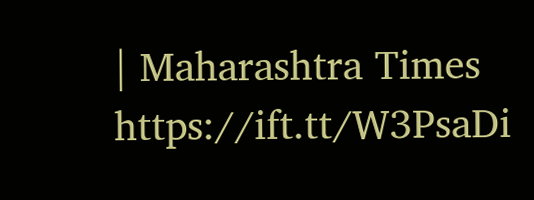| Maharashtra Times https://ift.tt/W3PsaDi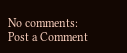No comments:
Post a Comment